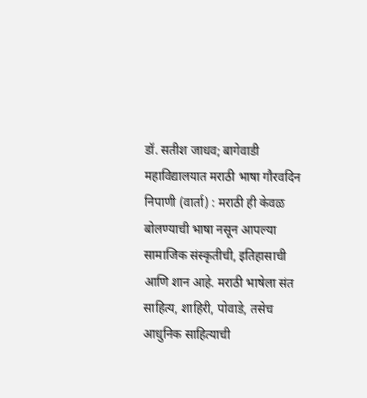डॉ. सतीश जाधव; बागेवाडी महाविद्यालयात मराठी भाषा गौरवदिन
निपाणी (वार्ता) : मराठी ही केवळ बोलण्याची भाषा नसून आपल्या सामाजिक संस्कृतीची, इतिहासाची आणि शान आहे. मराठी भाषेला संत साहित्य, शाहिरी, पोवाडे, तसेच आधुनिक साहित्याची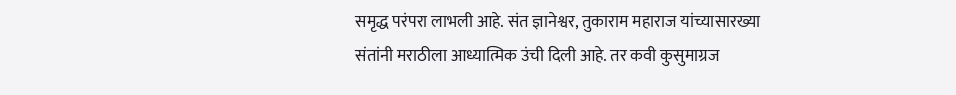समृद्ध परंपरा लाभली आहे. संत ज्ञानेश्वर, तुकाराम महाराज यांच्यासारख्या संतांनी मराठीला आध्यात्मिक उंची दिली आहे. तर कवी कुसुमाग्रज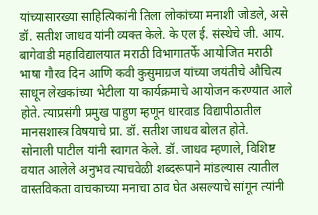यांच्यासारख्या साहित्यिकांनी तिला लोकांच्या मनाशी जोडले, असे डॉ. सतीश जाधव यांनी व्यक्त केले. के एल ई. संस्थेचे जी. आय. बागेवाडी महाविद्यालयात मराठी विभागातर्फे आयोजित मराठी भाषा गौरव दिन आणि कवी कुसुमाग्रज यांच्या जयंतीचे औचित्य साधून लेखकांच्या भेटीला या कार्यक्रमाचे आयोजन करण्यात आले होते. त्याप्रसंगी प्रमुख पाहुण म्हणून धारवाड विद्यापीठातील मानसशास्त्र विषयाचे प्रा. डॉ. सतीश जाधव बोलत होते.
सोनाली पाटील यांनी स्वागत केले. डॉ. जाधव म्हणाले, विशिष्ट वयात आलेले अनुभव त्याचवेळी शब्दरूपाने मांडल्यास त्यातील वास्तविकता वाचकाच्या मनाचा ठाव घेत असल्याचे सांगून त्यांनी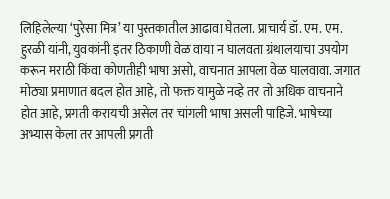लिहिलेल्या ‘पुरेसा मित्र’ या पुस्तकातील आढावा घेतला. प्राचार्य डॉ. एम. एम. हुरळी यांनी, युवकांनी इतर ठिकाणी वेळ वाया न घालवता ग्रंथालयाचा उपयोग करून मराठी किंवा कोणतीही भाषा असो, वाचनात आपला वेळ घालवावा. जगात मोठ्या प्रमाणात बदल होत आहे, तो फक्त यामुळे नव्हे तर तो अधिक वाचनाने होत आहे, प्रगती करायची असेल तर चांगली भाषा असली पाहिजे. भाषेच्या अभ्यास केला तर आपली प्रगती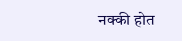नक्की होत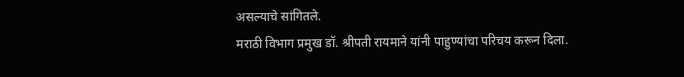असल्याचे सांगितले.
मराठी विभाग प्रमुख डॉ. श्रीपती रायमाने यांनी पाहुण्यांचा परिचय करून दिला.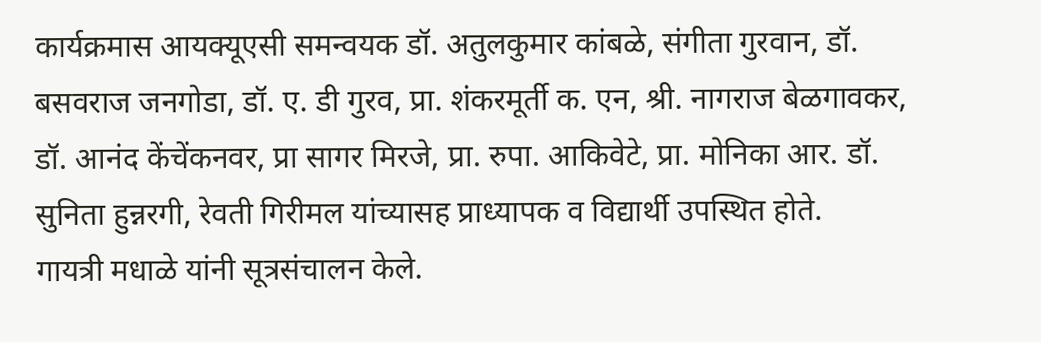कार्यक्रमास आयक्यूएसी समन्वयक डॉ. अतुलकुमार कांबळे, संगीता गुरवान, डॉ. बसवराज जनगोडा, डॉ. ए. डी गुरव, प्रा. शंकरमूर्ती क. एन, श्री. नागराज बेळगावकर, डॉ. आनंद केंचेंकनवर, प्रा सागर मिरजे, प्रा. रुपा. आकिवेटे, प्रा. मोनिका आर. डॉ. सुनिता हुन्नरगी, रेवती गिरीमल यांच्यासह प्राध्यापक व विद्यार्थी उपस्थित होते.
गायत्री मधाळे यांनी सूत्रसंचालन केले.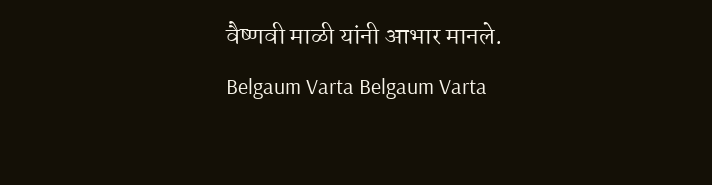वैष्णवी माळी यांनी आभार मानले.
Belgaum Varta Belgaum Varta